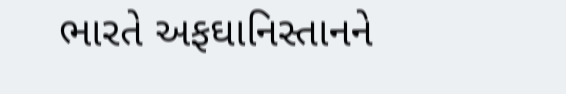ભારતે અફઘાનિસ્તાનને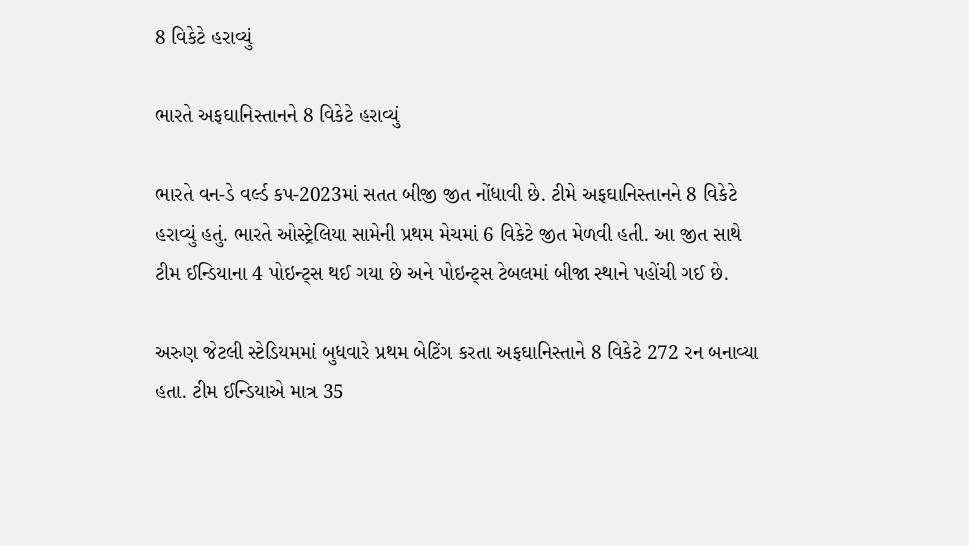8 વિકેટે હરાવ્યું

ભારતે અફઘાનિસ્તાનને 8 વિકેટે હરાવ્યું

ભારતે વન-ડે વર્લ્ડ કપ-2023માં સતત બીજી જીત નોંધાવી છે. ટીમે અફઘાનિસ્તાનને 8 વિકેટે હરાવ્યું હતું. ભારતે ઓસ્ટ્રેલિયા સામેની પ્રથમ મેચમાં 6 વિકેટે જીત મેળવી હતી. આ જીત સાથે ટીમ ઈન્ડિયાના 4 પોઇન્ટ્સ થઈ ગયા છે અને પોઇન્ટ્સ ટેબલમાં બીજા સ્થાને પહોંચી ગઈ છે.

અરુણ જેટલી સ્ટેડિયમમાં બુધવારે પ્રથમ બેટિંગ કરતા અફઘાનિસ્તાને 8 વિકેટે 272 રન બનાવ્યા હતા. ટીમ ઈન્ડિયાએ માત્ર 35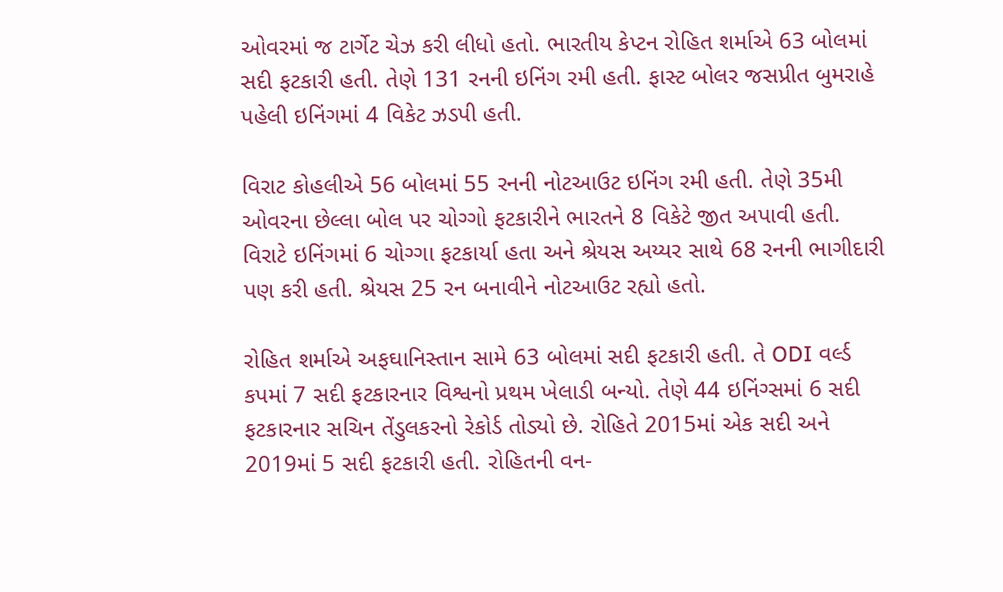ઓવરમાં જ ટાર્ગેટ ચેઝ કરી લીધો હતો. ભારતીય કેપ્ટન રોહિત શર્માએ 63 બોલમાં સદી ફટકારી હતી. તેણે 131 રનની ઇનિંગ રમી હતી. ફાસ્ટ બોલર જસપ્રીત બુમરાહે પહેલી ઇનિંગમાં 4 વિકેટ ઝડપી હતી.

વિરાટ કોહલીએ 56 બોલમાં 55 રનની નોટઆઉટ ઇનિંગ રમી હતી. તેણે 35મી ઓવરના છેલ્લા બોલ પર ચોગ્ગો ફટકારીને ભારતને 8 વિકેટે જીત અપાવી હતી. વિરાટે ઇનિંગમાં 6 ચોગ્ગા ફટકાર્યા હતા અને શ્રેયસ અય્યર સાથે 68 રનની ભાગીદારી પણ કરી હતી. શ્રેયસ 25 રન બનાવીને નોટઆઉટ રહ્યો હતો.

રોહિત શર્માએ અફઘાનિસ્તાન સામે 63 બોલમાં સદી ફટકારી હતી. તે ODI વર્લ્ડ કપમાં 7 સદી ફટકારનાર વિશ્વનો પ્રથમ ખેલાડી બન્યો. તેણે 44 ઇનિંગ્સમાં 6 સદી ફટકારનાર સચિન તેંડુલકરનો રેકોર્ડ તોડ્યો છે. રોહિતે 2015માં એક સદી અને 2019માં 5 સદી ફટકારી હતી. રોહિતની વન-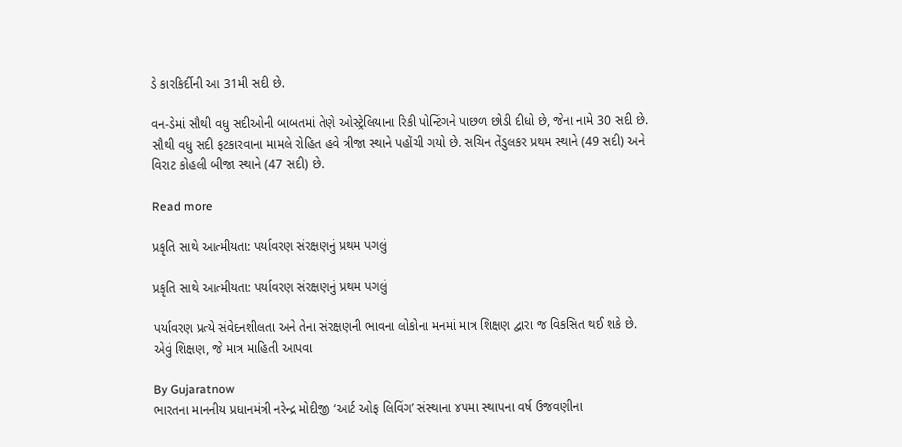ડે કારકિર્દીની આ 31મી સદી છે.

વન-ડેમાં સૌથી વધુ સદીઓની બાબતમાં તેણે ઓસ્ટ્રેલિયાના રિકી પોન્ટિંગને પાછળ છોડી દીધો છે, જેના નામે 30 સદી છે. સૌથી વધુ સદી ફટકારવાના મામલે રોહિત હવે ત્રીજા સ્થાને પહોંચી ગયો છે. સચિન તેંડુલકર પ્રથમ સ્થાને (49 સદી) અને વિરાટ કોહલી બીજા સ્થાને (47 સદી) છે.

Read more

પ્રકૃતિ સાથે આત્મીયતા: પર્યાવરણ સંરક્ષણનું પ્રથમ પગલું

પ્રકૃતિ સાથે આત્મીયતા: પર્યાવરણ સંરક્ષણનું પ્રથમ પગલું

પર્યાવરણ પ્રત્યે સંવેદનશીલતા અને તેના સંરક્ષણની ભાવના લોકોના મનમાં માત્ર શિક્ષણ દ્વારા જ વિકસિત થઈ શકે છે. એવું શિક્ષણ, જે માત્ર માહિતી આપવા

By Gujaratnow
ભારતના માનનીય પ્રધાનમંત્રી નરેન્દ્ર મોદીજી ‘આર્ટ ઓફ લિવિંગ’ સંસ્થાના ૪૫મા સ્થાપના વર્ષ ઉજવણીના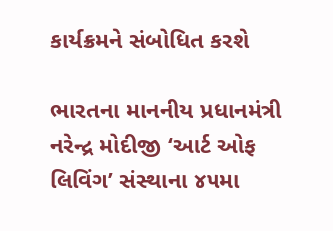કાર્યક્રમને સંબોધિત કરશે

ભારતના માનનીય પ્રધાનમંત્રી નરેન્દ્ર મોદીજી ‘આર્ટ ઓફ લિવિંગ’ સંસ્થાના ૪૫મા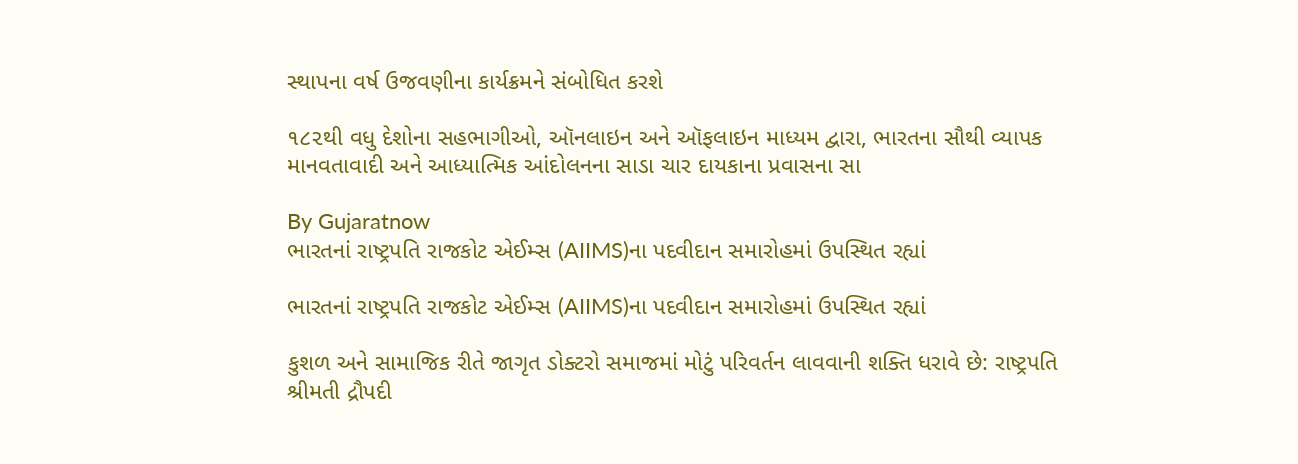સ્થાપના વર્ષ ઉજવણીના કાર્યક્રમને સંબોધિત કરશે

૧૮૨થી વધુ દેશોના સહભાગીઓ, ઑનલાઇન અને ઑફલાઇન માધ્યમ દ્વારા, ભારતના સૌથી વ્યાપક માનવતાવાદી અને આધ્યાત્મિક આંદોલનના સાડા ચાર દાયકાના પ્રવાસના સા

By Gujaratnow
ભારતનાં રાષ્ટ્રપતિ રાજકોટ એઈમ્સ (AIIMS)ના પદવીદાન સમારોહમાં ઉપસ્થિત રહ્યાં

ભારતનાં રાષ્ટ્રપતિ રાજકોટ એઈમ્સ (AIIMS)ના પદવીદાન સમારોહમાં ઉપસ્થિત રહ્યાં

કુશળ અને સામાજિક રીતે જાગૃત ડોક્ટરો સમાજમાં મોટું પરિવર્તન લાવવાની શક્તિ ધરાવે છે: રાષ્ટ્રપતિ શ્રીમતી દ્રૌપદી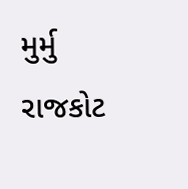મુર્મુ રાજકોટ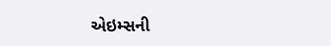એઇમ્સની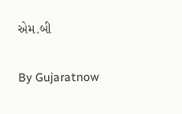એમ.બી

By Gujaratnow